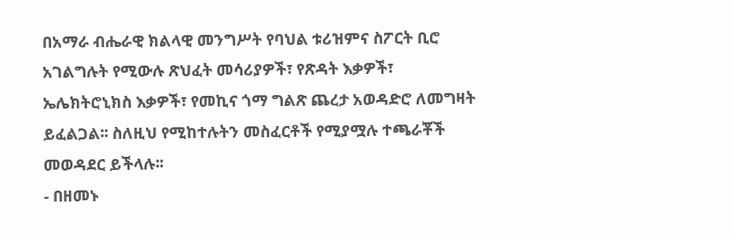በአማራ ብሔራዊ ክልላዊ መንግሥት የባህል ቱሪዝምና ስፖርት ቢሮ አገልግሉት የሚውሉ ጽህፈት መሳሪያዎች፣ የጽዳት እቃዎች፣ ኤሌክትሮኒክስ እቃዎች፣ የመኪና ጎማ ግልጽ ጨረታ አወዳድሮ ለመግዛት ይፈልጋል፡፡ ስለዚህ የሚከተሉትን መስፈርቶች የሚያሟሉ ተጫራቾች መወዳደር ይችላሉ፡፡
- በዘመኑ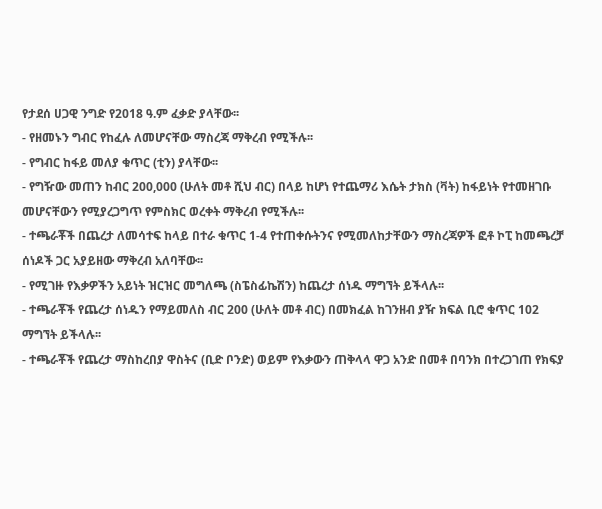የታደሰ ሀጋዊ ንግድ የ2018 ዓ.ም ፈቃድ ያላቸው፡፡
- የዘመኑን ግብር የከፈሉ ለመሆናቸው ማስረጃ ማቅረብ የሚችሉ፡፡
- የግብር ከፋይ መለያ ቁጥር (ቲን) ያላቸው፡፡
- የግዥው መጠን ከብር 200,000 (ሁለት መቶ ሺህ ብር) በላይ ከሆነ የተጨማሪ እሴት ታክስ (ቫት) ከፋይነት የተመዘገቡ መሆናቸውን የሚያረጋግጥ የምስክር ወረቀት ማቅረብ የሚችሉ፡፡
- ተጫራቾች በጨረታ ለመሳተፍ ከላይ በተራ ቁጥር 1-4 የተጠቀሱትንና የሚመለከታቸውን ማስረጃዎች ፎቶ ኮፒ ከመጫረቻ ሰነዶች ጋር አያይዘው ማቅረብ አለባቸው፡፡
- የሚገዙ የእቃዎችን አይነት ዝርዝር መግለጫ (ስፔስፊኬሽን) ከጨረታ ሰነዱ ማግኘት ይችላሉ፡፡
- ተጫራቾች የጨረታ ሰነዱን የማይመለስ ብር 200 (ሁለት መቶ ብር) በመክፈል ከገንዘብ ያዥ ክፍል ቢሮ ቁጥር 102 ማግኘት ይችላሉ፡፡
- ተጫራቾች የጨረታ ማስከረበያ ዋስትና (ቢድ ቦንድ) ወይም የእቃውን ጠቅላላ ዋጋ አንድ በመቶ በባንክ በተረጋገጠ የክፍያ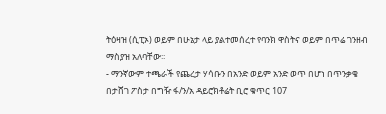ትዕዛዝ (ሲፒኦ) ወይም በሁኔታ ላይ ያልተመሰረተ የባንክ ዋስትና ወይም በጥሬ ገንዘብ ማስያዝ አለባቸው፡፡
- ማንኛውም ተጫራች የጨረታ ሃሳቡን በአንድ ወይም አንድ ወጥ በሆነ በጥንቃቄ በታሸገ ፖስታ በግዥ ፋ/ን/አ ዳይሮክቶሬት ቢሮ ቁጥር 107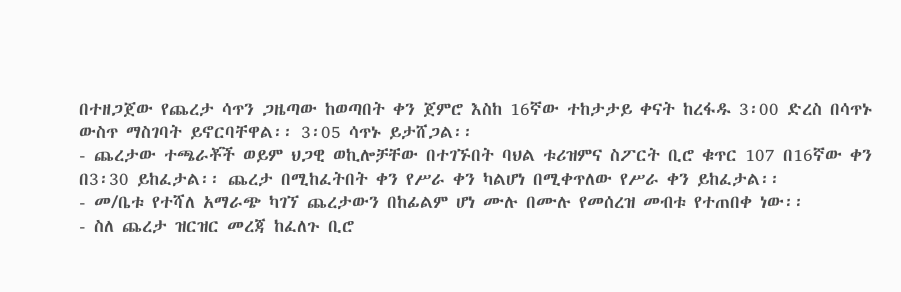በተዘጋጀው የጨረታ ሳጥን ጋዜጣው ከወጣበት ቀን ጀምሮ እስከ 16ኛው ተከታታይ ቀናት ከረፋዱ 3፡00 ድረስ በሳጥኑ ውስጥ ማስገባት ይኖርባቸዋል፡፡ 3፡05 ሳጥኑ ይታሸጋል፡፡
- ጨረታው ተጫራቾች ወይም ህጋዊ ወኪሎቻቸው በተገኙበት ባህል ቱሪዝምና ስፖርት ቢሮ ቁጥር 107 በ16ኛው ቀን በ3፡30 ይከፈታል፡፡ ጨረታ በሚከፈትበት ቀን የሥራ ቀን ካልሆነ በሚቀጥለው የሥራ ቀን ይከፈታል፡፡
- መ/ቤቱ የተሻለ አማራጭ ካገኘ ጨረታውን በከፊልም ሆነ ሙሉ በሙሉ የመሰረዝ መብቱ የተጠበቀ ነው፡፡
- ስለ ጨረታ ዝርዝር መረጃ ከፈለጉ ቢሮ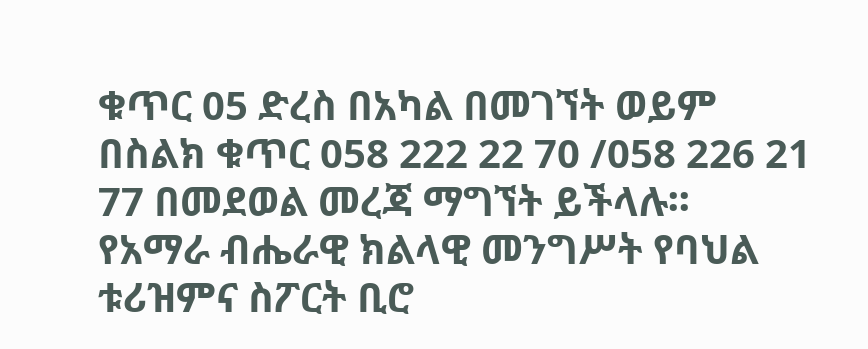ቁጥር 05 ድረስ በአካል በመገኘት ወይም በስልክ ቁጥር 058 222 22 70 /058 226 21 77 በመደወል መረጃ ማግኘት ይችላሉ፡፡
የአማራ ብሔራዊ ክልላዊ መንግሥት የባህል ቱሪዝምና ስፖርት ቢሮ